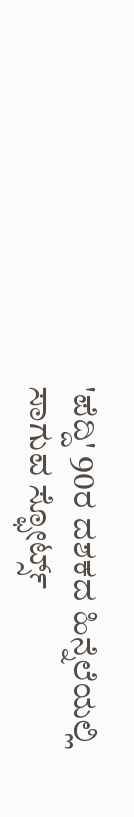'ಪೆದ್ದಿ' 90ರ ದಶಕದ ಹಿನ್ನೆಲೆಯಲ್ಲಿ ಸಾಗುವ ಸ್ಫೋರ್ಟ್ಸ್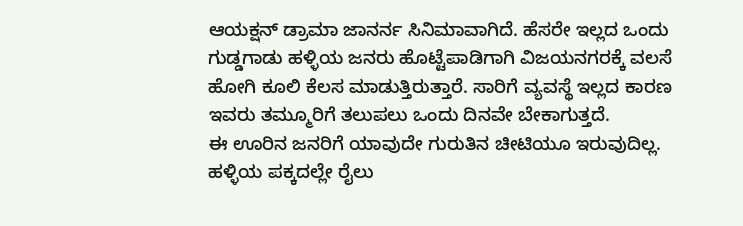ಆಯಕ್ಷನ್ ಡ್ರಾಮಾ ಜಾನರ್ನ ಸಿನಿಮಾವಾಗಿದೆ. ಹೆಸರೇ ಇಲ್ಲದ ಒಂದು ಗುಡ್ಡಗಾಡು ಹಳ್ಳಿಯ ಜನರು ಹೊಟ್ಟೆಪಾಡಿಗಾಗಿ ವಿಜಯನಗರಕ್ಕೆ ವಲಸೆ ಹೋಗಿ ಕೂಲಿ ಕೆಲಸ ಮಾಡುತ್ತಿರುತ್ತಾರೆ. ಸಾರಿಗೆ ವ್ಯವಸ್ಥೆ ಇಲ್ಲದ ಕಾರಣ ಇವರು ತಮ್ಮೂರಿಗೆ ತಲುಪಲು ಒಂದು ದಿನವೇ ಬೇಕಾಗುತ್ತದೆ.
ಈ ಊರಿನ ಜನರಿಗೆ ಯಾವುದೇ ಗುರುತಿನ ಚೀಟಿಯೂ ಇರುವುದಿಲ್ಲ. ಹಳ್ಳಿಯ ಪಕ್ಕದಲ್ಲೇ ರೈಲು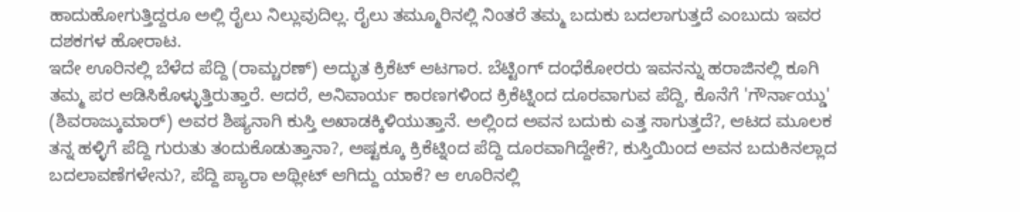ಹಾದುಹೋಗುತ್ತಿದ್ದರೂ ಅಲ್ಲಿ ರೈಲು ನಿಲ್ಲುವುದಿಲ್ಲ. ರೈಲು ತಮ್ಮೂರಿನಲ್ಲಿ ನಿಂತರೆ ತಮ್ಮ ಬದುಕು ಬದಲಾಗುತ್ತದೆ ಎಂಬುದು ಇವರ ದಶಕಗಳ ಹೋರಾಟ.
ಇದೇ ಊರಿನಲ್ಲಿ ಬೆಳೆದ ಪೆದ್ದಿ (ರಾಮ್ಚರಣ್) ಅದ್ಭುತ ಕ್ರಿಕೆಟ್ ಆಟಗಾರ. ಬೆಟ್ಟಿಂಗ್ ದಂಧೆಕೋರರು ಇವನನ್ನು ಹರಾಜಿನಲ್ಲಿ ಕೂಗಿ ತಮ್ಮ ಪರ ಆಡಿಸಿಕೊಳ್ಳುತ್ತಿರುತ್ತಾರೆ. ಆದರೆ, ಅನಿವಾರ್ಯ ಕಾರಣಗಳಿಂದ ಕ್ರಿಕೆಟ್ನಿಂದ ದೂರವಾಗುವ ಪೆದ್ದಿ, ಕೊನೆಗೆ 'ಗೌರ್ನಾಯ್ಡು' (ಶಿವರಾಜ್ಕುಮಾರ್) ಅವರ ಶಿಷ್ಯನಾಗಿ ಕುಸ್ತಿ ಅಖಾಡಕ್ಕಿಳಿಯುತ್ತಾನೆ. ಅಲ್ಲಿಂದ ಅವನ ಬದುಕು ಎತ್ತ ಸಾಗುತ್ತದೆ?, ಆಟದ ಮೂಲಕ ತನ್ನ ಹಳ್ಳಿಗೆ ಪೆದ್ದಿ ಗುರುತು ತಂದುಕೊಡುತ್ತಾನಾ?, ಅಷ್ಟಕ್ಕೂ ಕ್ರಿಕೆಟ್ನಿಂದ ಪೆದ್ದಿ ದೂರವಾಗಿದ್ದೇಕೆ?, ಕುಸ್ತಿಯಿಂದ ಅವನ ಬದುಕಿನಲ್ಲಾದ ಬದಲಾವಣೆಗಳೇನು?, ಪೆದ್ದಿ ಪ್ಯಾರಾ ಅಥ್ಲೀಟ್ ಆಗಿದ್ದು ಯಾಕೆ? ಆ ಊರಿನಲ್ಲಿ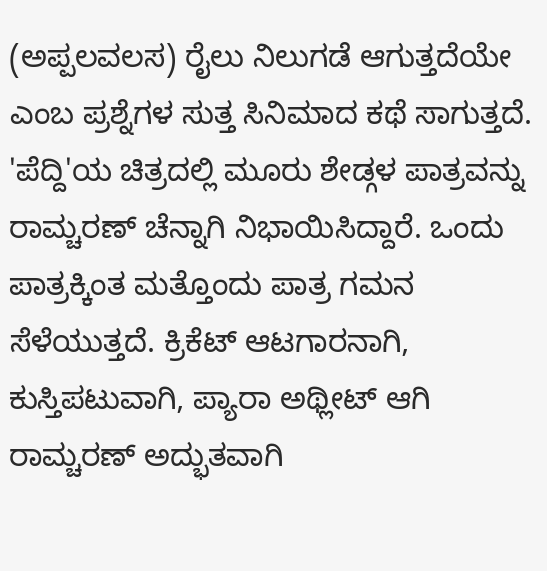(ಅಪ್ಪಲವಲಸ) ರೈಲು ನಿಲುಗಡೆ ಆಗುತ್ತದೆಯೇ ಎಂಬ ಪ್ರಶ್ನೆಗಳ ಸುತ್ತ ಸಿನಿಮಾದ ಕಥೆ ಸಾಗುತ್ತದೆ.
'ಪೆದ್ದಿ'ಯ ಚಿತ್ರದಲ್ಲಿ ಮೂರು ಶೇಡ್ಗಳ ಪಾತ್ರವನ್ನು ರಾಮ್ಚರಣ್ ಚೆನ್ನಾಗಿ ನಿಭಾಯಿಸಿದ್ದಾರೆ. ಒಂದು ಪಾತ್ರಕ್ಕಿಂತ ಮತ್ತೊಂದು ಪಾತ್ರ ಗಮನ ಸೆಳೆಯುತ್ತದೆ. ಕ್ರಿಕೆಟ್ ಆಟಗಾರನಾಗಿ, ಕುಸ್ತಿಪಟುವಾಗಿ, ಪ್ಯಾರಾ ಅಥ್ಲೀಟ್ ಆಗಿ ರಾಮ್ಚರಣ್ ಅದ್ಭುತವಾಗಿ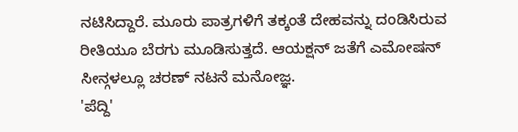ನಟಿಸಿದ್ದಾರೆ. ಮೂರು ಪಾತ್ರಗಳಿಗೆ ತಕ್ಕಂತೆ ದೇಹವನ್ನು ದಂಡಿಸಿರುವ ರೀತಿಯೂ ಬೆರಗು ಮೂಡಿಸುತ್ತದೆ. ಆಯಕ್ಷನ್ ಜತೆಗೆ ಎಮೋಷನ್ ಸೀನ್ಗಳಲ್ಲೂ ಚರಣ್ ನಟನೆ ಮನೋಜ್ಞ.
'ಪೆದ್ದಿ'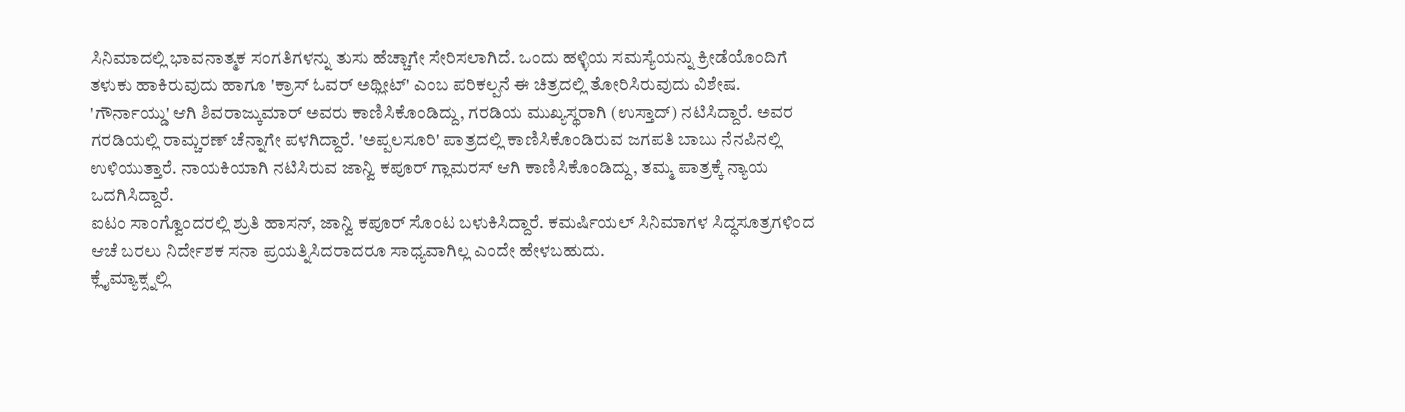ಸಿನಿಮಾದಲ್ಲಿ ಭಾವನಾತ್ಮಕ ಸಂಗತಿಗಳನ್ನು ತುಸು ಹೆಚ್ಚಾಗೇ ಸೇರಿಸಲಾಗಿದೆ. ಒಂದು ಹಳ್ಳಿಯ ಸಮಸ್ಯೆಯನ್ನು ಕ್ರೀಡೆಯೊಂದಿಗೆ ತಳುಕು ಹಾಕಿರುವುದು ಹಾಗೂ 'ಕ್ರಾಸ್ ಓವರ್ ಅಥ್ಲೀಟ್' ಎಂಬ ಪರಿಕಲ್ಪನೆ ಈ ಚಿತ್ರದಲ್ಲಿ ತೋರಿಸಿರುವುದು ವಿಶೇಷ.
'ಗೌರ್ನಾಯ್ಡು' ಆಗಿ ಶಿವರಾಜ್ಕುಮಾರ್ ಅವರು ಕಾಣಿಸಿಕೊಂಡಿದ್ದು, ಗರಡಿಯ ಮುಖ್ಯಸ್ಥರಾಗಿ (ಉಸ್ತಾದ್) ನಟಿಸಿದ್ದಾರೆ. ಅವರ ಗರಡಿಯಲ್ಲಿ ರಾಮ್ಚರಣ್ ಚೆನ್ನಾಗೇ ಪಳಗಿದ್ದಾರೆ. 'ಅಪ್ಪಲಸೂರಿ' ಪಾತ್ರದಲ್ಲಿ ಕಾಣಿಸಿಕೊಂಡಿರುವ ಜಗಪತಿ ಬಾಬು ನೆನಪಿನಲ್ಲಿ ಉಳಿಯುತ್ತಾರೆ. ನಾಯಕಿಯಾಗಿ ನಟಿಸಿರುವ ಜಾನ್ವಿ ಕಪೂರ್ ಗ್ಲಾಮರಸ್ ಆಗಿ ಕಾಣಿಸಿಕೊಂಡಿದ್ದು, ತಮ್ಮ ಪಾತ್ರಕ್ಕೆ ನ್ಯಾಯ ಒದಗಿಸಿದ್ದಾರೆ.
ಐಟಂ ಸಾಂಗ್ವೊಂದರಲ್ಲಿ ಶ್ರುತಿ ಹಾಸನ್, ಜಾನ್ವಿ ಕಪೂರ್ ಸೊಂಟ ಬಳುಕಿಸಿದ್ದಾರೆ. ಕಮರ್ಷಿಯಲ್ ಸಿನಿಮಾಗಳ ಸಿದ್ಧಸೂತ್ರಗಳಿಂದ ಆಚೆ ಬರಲು ನಿರ್ದೇಶಕ ಸನಾ ಪ್ರಯತ್ನಿಸಿದರಾದರೂ ಸಾಧ್ಯವಾಗಿಲ್ಲ ಎಂದೇ ಹೇಳಬಹುದು.
ಕ್ಲೈಮ್ಯಾಕ್ಸ್ನಲ್ಲಿ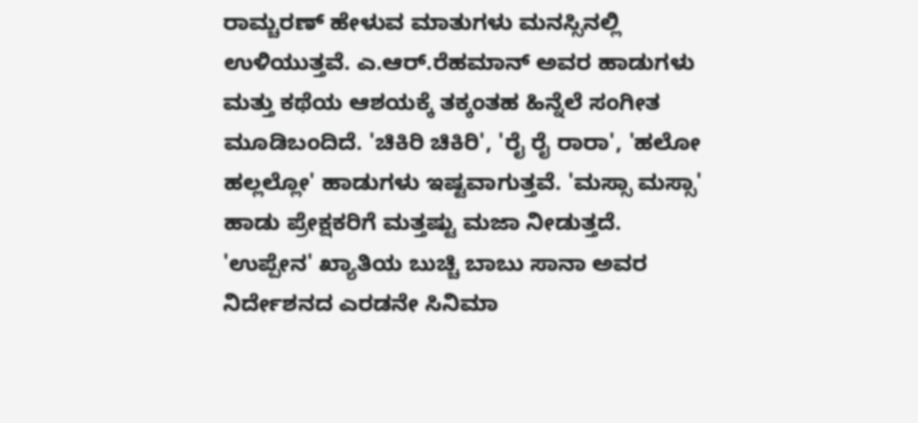ರಾಮ್ಚರಣ್ ಹೇಳುವ ಮಾತುಗಳು ಮನಸ್ಸಿನಲ್ಲಿ ಉಳಿಯುತ್ತವೆ. ಎ.ಆರ್.ರೆಹಮಾನ್ ಅವರ ಹಾಡುಗಳು ಮತ್ತು ಕಥೆಯ ಆಶಯಕ್ಕೆ ತಕ್ಕಂತಹ ಹಿನ್ನೆಲೆ ಸಂಗೀತ ಮೂಡಿಬಂದಿದೆ. 'ಚಿಕಿರಿ ಚಿಕಿರಿ', 'ರೈ ರೈ ರಾರಾ', 'ಹಲೋ ಹಲ್ಲಲ್ಲೋ' ಹಾಡುಗಳು ಇಷ್ಟವಾಗುತ್ತವೆ. 'ಮಸ್ಸಾ ಮಸ್ಸಾ' ಹಾಡು ಪ್ರೇಕ್ಷಕರಿಗೆ ಮತ್ತಷ್ಟು ಮಜಾ ನೀಡುತ್ತದೆ.
'ಉಪ್ಪೇನ' ಖ್ಯಾತಿಯ ಬುಚ್ಚಿ ಬಾಬು ಸಾನಾ ಅವರ ನಿರ್ದೇಶನದ ಎರಡನೇ ಸಿನಿಮಾ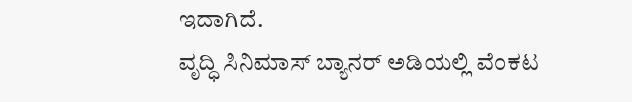ಇದಾಗಿದೆ.
ವೃದ್ಧಿ ಸಿನಿಮಾಸ್ ಬ್ಯಾನರ್ ಅಡಿಯಲ್ಲಿ ವೆಂಕಟ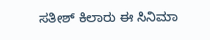ಸತೀಶ್ ಕಿಲಾರು ಈ ಸಿನಿಮಾ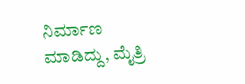ನಿರ್ಮಾಣ ಮಾಡಿದ್ದು, ಮೈತ್ರಿ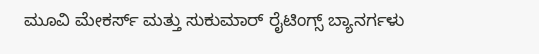ಮೂವಿ ಮೇಕರ್ಸ್ ಮತ್ತು ಸುಕುಮಾರ್ ರೈಟಿಂಗ್ಸ್ ಬ್ಯಾನರ್ಗಳು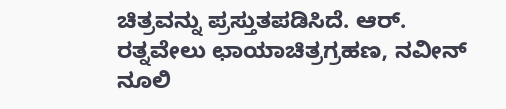ಚಿತ್ರವನ್ನು ಪ್ರಸ್ತುತಪಡಿಸಿದೆ. ಆರ್. ರತ್ನವೇಲು ಛಾಯಾಚಿತ್ರಗ್ರಹಣ, ನವೀನ್ ನೂಲಿ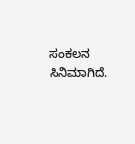ಸಂಕಲನ ಸಿನಿಮಾಗಿದೆ.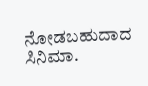ನೋಡಬಹುದಾದ ಸಿನಿಮಾ.